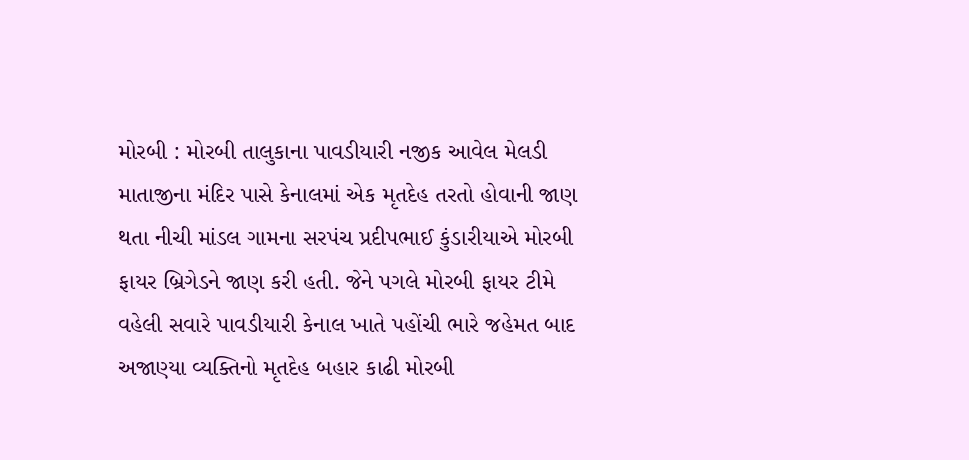મોરબી : મોરબી તાલુકાના પાવડીયારી નજીક આવેલ મેલડી માતાજીના મંદિર પાસે કેનાલમાં એક મૃતદેહ તરતો હોવાની જાણ થતા નીચી માંડલ ગામના સરપંચ પ્રદીપભાઈ કુંડારીયાએ મોરબી ફાયર બ્રિગેડને જાણ કરી હતી. જેને પગલે મોરબી ફાયર ટીમે વહેલી સવારે પાવડીયારી કેનાલ ખાતે પહોંચી ભારે જહેમત બાદ અજાણ્યા વ્યક્તિનો મૃતદેહ બહાર કાઢી મોરબી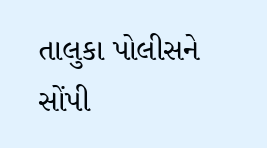તાલુકા પોલીસને સોંપી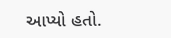આપ્યો હતો.